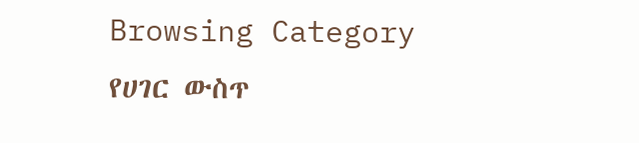Browsing Category
የሀገር ውስጥ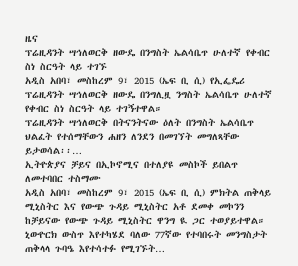ዜና
ፕሬዚዳንት ሣኅለወርቅ ዘውዴ በንግስት ኤልሳቤጥ ሁለተኛ የቀብር ስነ ስርዓት ላይ ተገኙ
አዲስ አበባ፣ መስከረም 9፣ 2015 (ኤፍ ቢ ሲ) የኢፌዴሪ ፕሬዚዳንት ሣኅለወርቅ ዘውዴ በንግሊዟ ንግስት ኤልሳቤጥ ሁለተኛ የቀብር ስነ ስርዓት ላይ ተገኝተዋል።
ፕሬዚዳንት ሣኅለወርቅ በትናንትናው ዕለት በንግስት ኤልሳቤጥ ህልፈት የተሰማቸውን ሐዘን ለንደን በመገኘት መግለጻቸው ይታወሳል፡፡…
ኢትዮጵያና ቻይና በኢኮኖሚና በተለያዩ መስኮች ይበልጥ ለመተባበር ተስማሙ
አዲስ አበባ፣ መስከረም 9፣ 2015 (ኤፍ ቢ ሲ) ምክትል ጠቅላይ ሚኒስትር እና የውጭ ጉዳይ ሚኒስትር አቶ ደመቀ መኮንን ከቻይናው የውጭ ጉዳይ ሚኒስትር ዋንግ ዪ ጋር ተወያይተዋል።
ኒውዮርክ ውስጥ እየተካሄደ ባለው 77ኛው የተባበሩት መንግስታት ጠቅላላ ጉባዔ እየተሳተፉ የሚገኙት…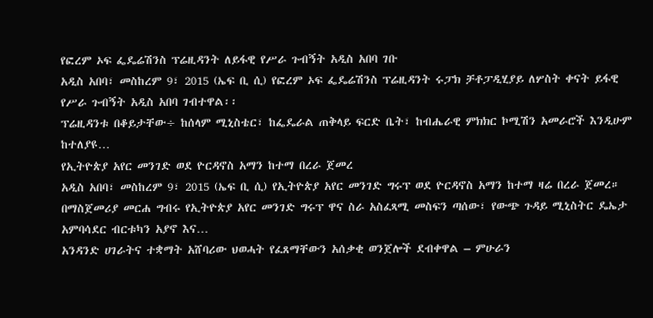የፎረም ኦፍ ፌዴሬሽንስ ፕሬዚዳንት ለይፋዊ የሥራ ጉብኝት አዲስ አበባ ገቡ
አዲስ አበባ፣ መስከረም 9፣ 2015 (ኤፍ ቢ ሲ) የፎረም ኦፍ ፌዴሬሽንስ ፕሬዚዳንት ሩፓክ ቻቶፓዲሂያይ ለሦስት ቀናት ይፋዊ የሥራ ጉብኝት አዲስ አበባ ገብተዋል፡፡
ፕሬዚዳንቱ በቆይታቸው÷ ከሰላም ሚኒስቴር፣ ከፌዴራል ጠቅላይ ፍርድ ቤት፣ ከብሔራዊ ምክክር ኮሚሽን አመራሮች እንዲሁም ከተለያዩ…
የኢትዮጵያ አየር መንገድ ወደ ዮርዳኖስ አማን ከተማ በረራ ጀመረ
አዲስ አበባ፣ መስከረም 9፣ 2015 (ኤፍ ቢ ሲ) የኢትዮጵያ አየር መንገድ ግሩፕ ወደ ዮርዳኖስ አማን ከተማ ዛሬ በረራ ጀመረ።
በማስጀመሪያ መርሐ ግብሩ የኢትዮጵያ አየር መንገድ ግሩፕ ዋና ስራ አስፈጻሚ መስፍን ጣሰው፣ የውጭ ጉዳይ ሚኒስትር ዴኤታ አምባሳደር ብርቱካን አያኖ እና…
አንዳንድ ሀገራትና ተቋማት አሸባሪው ህወሓት የፈጸማቸውን አሰቃቂ ወንጀሎች ደብቀዋል – ምሁራን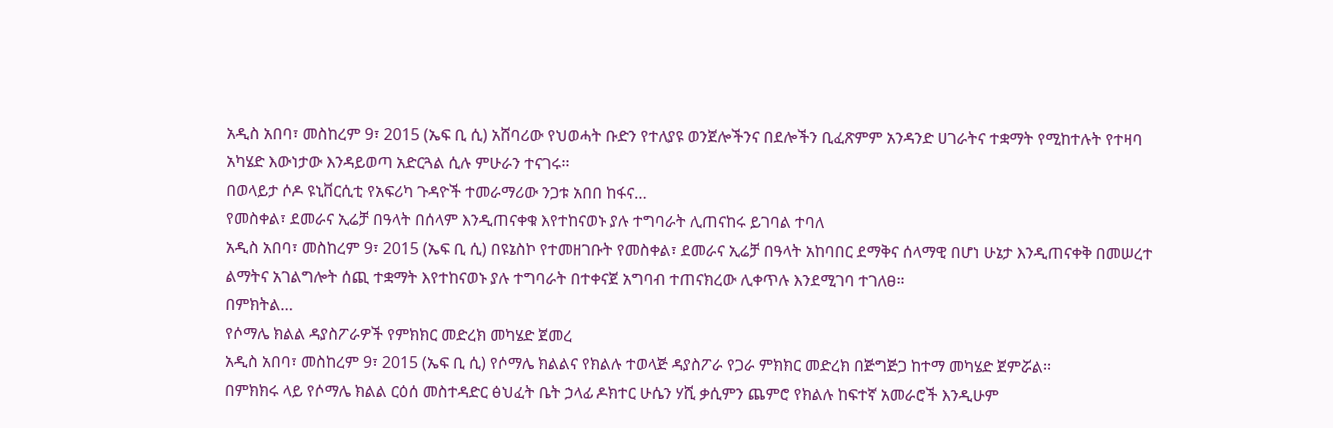አዲስ አበባ፣ መስከረም 9፣ 2015 (ኤፍ ቢ ሲ) አሸባሪው የህወሓት ቡድን የተለያዩ ወንጀሎችንና በደሎችን ቢፈጽምም አንዳንድ ሀገራትና ተቋማት የሚከተሉት የተዛባ አካሄድ እውነታው እንዳይወጣ አድርጓል ሲሉ ምሁራን ተናገሩ፡፡
በወላይታ ሶዶ ዩኒቨርሲቲ የአፍሪካ ጉዳዮች ተመራማሪው ንጋቱ አበበ ከፋና…
የመስቀል፣ ደመራና ኢሬቻ በዓላት በሰላም እንዲጠናቀቁ እየተከናወኑ ያሉ ተግባራት ሊጠናከሩ ይገባል ተባለ
አዲስ አበባ፣ መስከረም 9፣ 2015 (ኤፍ ቢ ሲ) በዩኔስኮ የተመዘገቡት የመስቀል፣ ደመራና ኢሬቻ በዓላት አከባበር ደማቅና ሰላማዊ በሆነ ሁኔታ እንዲጠናቀቅ በመሠረተ ልማትና አገልግሎት ሰጪ ተቋማት እየተከናወኑ ያሉ ተግባራት በተቀናጀ አግባብ ተጠናክረው ሊቀጥሉ እንደሚገባ ተገለፀ።
በምክትል…
የሶማሌ ክልል ዳያስፖራዎች የምክክር መድረክ መካሄድ ጀመረ
አዲስ አበባ፣ መስከረም 9፣ 2015 (ኤፍ ቢ ሲ) የሶማሌ ክልልና የክልሉ ተወላጅ ዳያስፖራ የጋራ ምክክር መድረክ በጅግጅጋ ከተማ መካሄድ ጀምሯል፡፡
በምክክሩ ላይ የሶማሌ ክልል ርዕሰ መስተዳድር ፅህፈት ቤት ኃላፊ ዶክተር ሁሴን ሃሺ ቃሲምን ጨምሮ የክልሉ ከፍተኛ አመራሮች እንዲሁም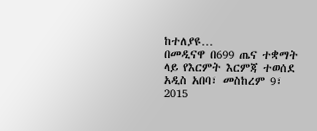ከተለያዩ…
በመዲናዋ በ699 ጤና ተቋማት ላይ የእርምት እርምጃ ተወሰደ
አዲስ አበባ፣ መስከረም 9፣ 2015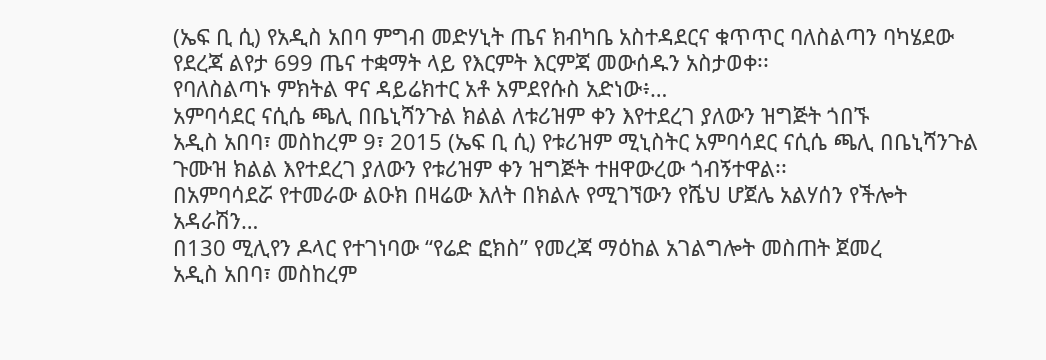(ኤፍ ቢ ሲ) የአዲስ አበባ ምግብ መድሃኒት ጤና ክብካቤ አስተዳደርና ቁጥጥር ባለስልጣን ባካሄደው የደረጃ ልየታ 699 ጤና ተቋማት ላይ የእርምት እርምጃ መውሰዱን አስታወቀ፡፡
የባለስልጣኑ ምክትል ዋና ዳይሬክተር አቶ አምደየሱስ አድነው፥…
አምባሳደር ናሲሴ ጫሊ በቤኒሻንጉል ክልል ለቱሪዝም ቀን እየተደረገ ያለውን ዝግጅት ጎበኙ
አዲስ አበባ፣ መስከረም 9፣ 2015 (ኤፍ ቢ ሲ) የቱሪዝም ሚኒስትር አምባሳደር ናሲሴ ጫሊ በቤኒሻንጉል ጉሙዝ ክልል እየተደረገ ያለውን የቱሪዝም ቀን ዝግጅት ተዘዋውረው ጎብኝተዋል፡፡
በአምባሳደሯ የተመራው ልዑክ በዛሬው እለት በክልሉ የሚገኘውን የሼህ ሆጀሌ አልሃሰን የችሎት አዳራሽን…
በ130 ሚሊየን ዶላር የተገነባው “የሬድ ፎክስ” የመረጃ ማዕከል አገልግሎት መስጠት ጀመረ
አዲስ አበባ፣ መስከረም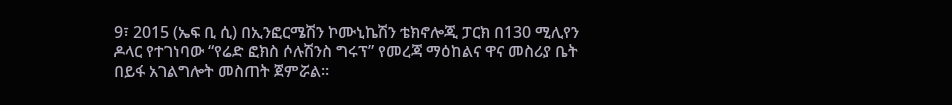9፣ 2015 (ኤፍ ቢ ሲ) በኢንፎርሜሽን ኮሙኒኬሽን ቴክኖሎጂ ፓርክ በ130 ሚሊየን ዶላር የተገነባው “የሬድ ፎክስ ሶሉሽንስ ግሩፕ” የመረጃ ማዕከልና ዋና መስሪያ ቤት በይፋ አገልግሎት መስጠት ጀምሯል፡፡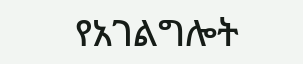የአገልግሎት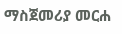ማስጀመሪያ መርሐ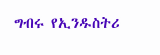ግብሩ የኢንዱስትሪ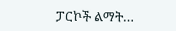ፓርኮች ልማት…